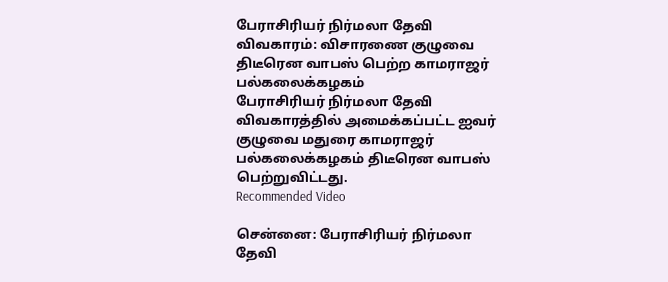பேராசிரியர் நிர்மலா தேவி விவகாரம்: விசாரணை குழுவை திடீரென வாபஸ் பெற்ற காமராஜர் பல்கலைக்கழகம்
பேராசிரியர் நிர்மலா தேவி விவகாரத்தில் அமைக்கப்பட்ட ஐவர் குழுவை மதுரை காமராஜர் பல்கலைக்கழகம் திடீரென வாபஸ் பெற்றுவிட்டது.
Recommended Video

சென்னை: பேராசிரியர் நிர்மலா தேவி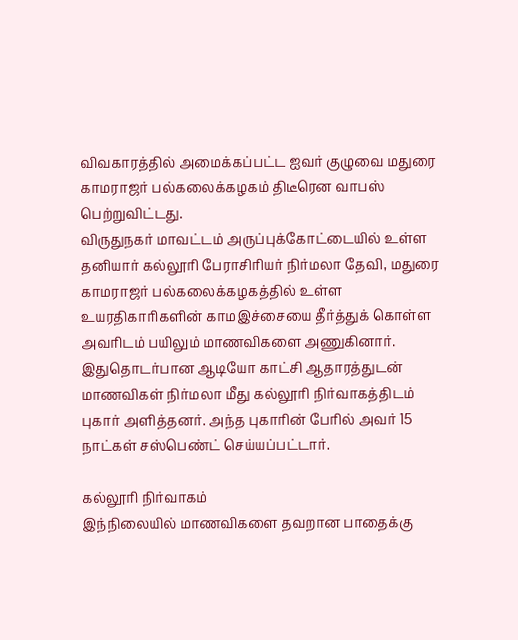விவகாரத்தில் அமைக்கப்பட்ட ஐவர் குழுவை மதுரை காமராஜர் பல்கலைக்கழகம் திடீரென வாபஸ் பெற்றுவிட்டது.
விருதுநகர் மாவட்டம் அருப்புக்கோட்டையில் உள்ள தனியார் கல்லூரி பேராசிரியர் நிர்மலா தேவி, மதுரை காமராஜர் பல்கலைக்கழகத்தில் உள்ள உயரதிகாரிகளின் காமஇச்சையை தீர்த்துக் கொள்ள அவரிடம் பயிலும் மாணவிகளை அணுகினார்.
இதுதொடர்பான ஆடியோ காட்சி ஆதாரத்துடன் மாணவிகள் நிர்மலா மீது கல்லூரி நிர்வாகத்திடம் புகார் அளித்தனர். அந்த புகாரின் பேரில் அவர் 15 நாட்கள் சஸ்பெண்ட் செய்யப்பட்டார்.

கல்லூரி நிர்வாகம்
இந்நிலையில் மாணவிகளை தவறான பாதைக்கு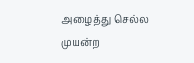அழைத்து செல்ல முயன்ற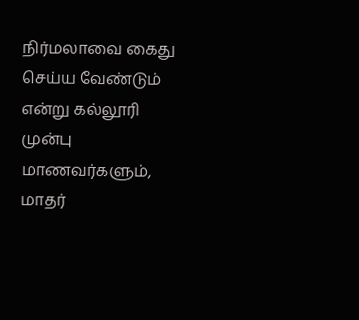நிர்மலாவை கைது செய்ய வேண்டும் என்று கல்லூரி முன்பு மாணவர்களும், மாதர்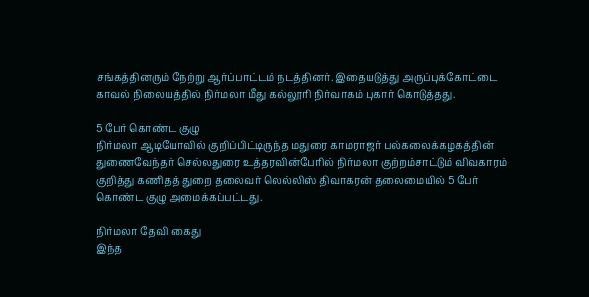சங்கத்தினரும் நேற்று ஆர்ப்பாட்டம் நடத்தினர். இதையடுத்து அருப்புக்கோட்டை காவல் நிலையத்தில் நிர்மலா மீது கல்லூரி நிர்வாகம் புகார் கொடுத்தது.

5 பேர் கொண்ட குழு
நிர்மலா ஆடியோவில் குறிப்பிட்டிருந்த மதுரை காமராஜர் பல்கலைக்கழகத்தின் துணைவேந்தர் செல்லதுரை உத்தரவின்பேரில் நிர்மலா குற்றம்சாட்டும் விவகாரம் குறித்து கணிதத் துறை தலைவர் லெல்லிஸ் திவாகரன் தலைமையில் 5 பேர் கொண்ட குழு அமைக்கப்பட்டது.

நிர்மலா தேவி கைது
இந்த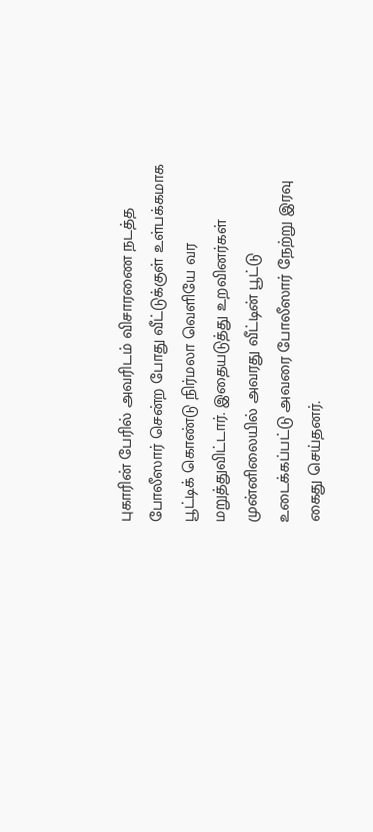புகாரின் பேரில் அவரிடம் விசாரணை நடத்த போலீஸார் சென்ற போது வீட்டுக்குள் உள்பக்கமாக பூட்டிக் கொண்டு நிர்மலா வெளியே வர மறுத்துவிட்டார். இதையடுத்து உறவினர்கள் முன்னிலையில் அவரது வீட்டின் பூட்டு உடைக்கப்பட்டு அவரை போலீஸார் நேற்று இரவு கைது செய்தனர்.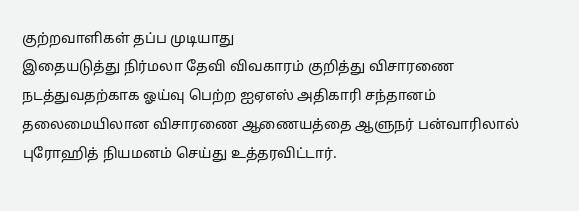குற்றவாளிகள் தப்ப முடியாது
இதையடுத்து நிர்மலா தேவி விவகாரம் குறித்து விசாரணை நடத்துவதற்காக ஓய்வு பெற்ற ஐஏஎஸ் அதிகாரி சந்தானம் தலைமையிலான விசாரணை ஆணையத்தை ஆளுநர் பன்வாரிலால் புரோஹித் நியமனம் செய்து உத்தரவிட்டார்.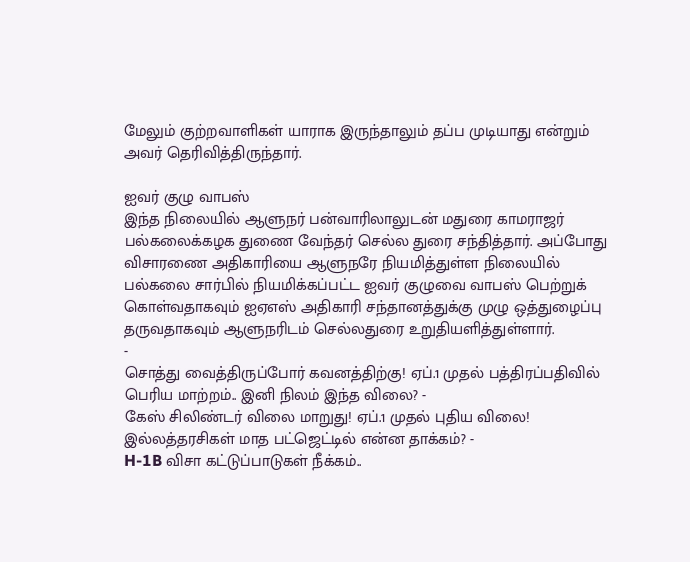மேலும் குற்றவாளிகள் யாராக இருந்தாலும் தப்ப முடியாது என்றும் அவர் தெரிவித்திருந்தார்.

ஐவர் குழு வாபஸ்
இந்த நிலையில் ஆளுநர் பன்வாரிலாலுடன் மதுரை காமராஜர் பல்கலைக்கழக துணை வேந்தர் செல்ல துரை சந்தித்தார். அப்போது விசாரணை அதிகாரியை ஆளுநரே நியமித்துள்ள நிலையில் பல்கலை சார்பில் நியமிக்கப்பட்ட ஐவர் குழுவை வாபஸ் பெற்றுக் கொள்வதாகவும் ஐஏஎஸ் அதிகாரி சந்தானத்துக்கு முழு ஒத்துழைப்பு தருவதாகவும் ஆளுநரிடம் செல்லதுரை உறுதியளித்துள்ளார்.
-
சொத்து வைத்திருப்போர் கவனத்திற்கு! ஏப்.1 முதல் பத்திரப்பதிவில் பெரிய மாற்றம்.. இனி நிலம் இந்த விலை? -
கேஸ் சிலிண்டர் விலை மாறுது! ஏப்.1 முதல் புதிய விலை! இல்லத்தரசிகள் மாத பட்ஜெட்டில் என்ன தாக்கம்? -
H-1B விசா கட்டுப்பாடுகள் நீக்கம்..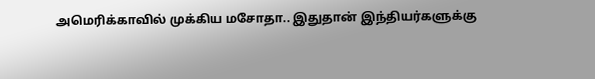அமெரிக்காவில் முக்கிய மசோதா.. இதுதான் இந்தியர்களுக்கு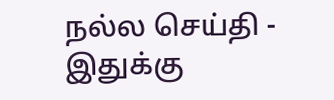நல்ல செய்தி -
இதுக்கு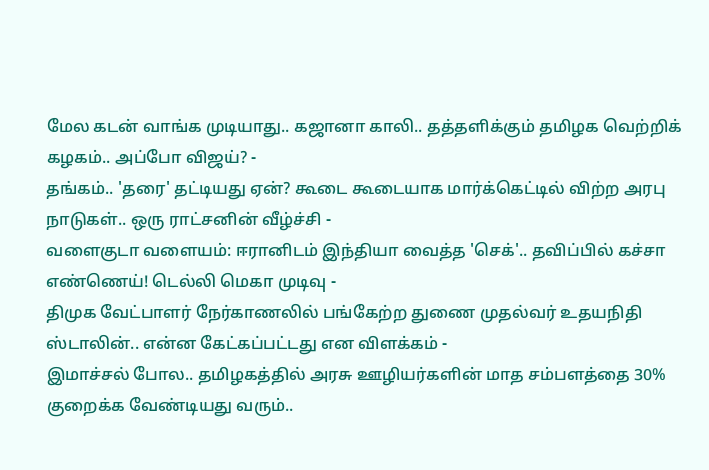மேல கடன் வாங்க முடியாது.. கஜானா காலி.. தத்தளிக்கும் தமிழக வெற்றிக் கழகம்.. அப்போ விஜய்? -
தங்கம்.. 'தரை' தட்டியது ஏன்? கூடை கூடையாக மார்க்கெட்டில் விற்ற அரபு நாடுகள்.. ஒரு ராட்சனின் வீழ்ச்சி -
வளைகுடா வளையம்: ஈரானிடம் இந்தியா வைத்த 'செக்'.. தவிப்பில் கச்சா எண்ணெய்! டெல்லி மெகா முடிவு -
திமுக வேட்பாளர் நேர்காணலில் பங்கேற்ற துணை முதல்வர் உதயநிதி ஸ்டாலின்.. என்ன கேட்கப்பட்டது என விளக்கம் -
இமாச்சல் போல.. தமிழகத்தில் அரசு ஊழியர்களின் மாத சம்பளத்தை 30% குறைக்க வேண்டியது வரும்..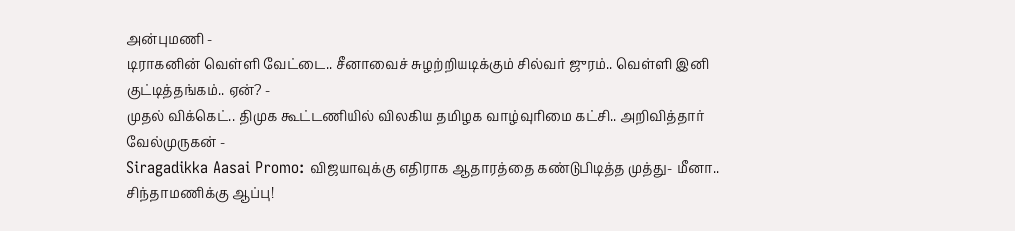அன்புமணி -
டிராகனின் வெள்ளி வேட்டை.. சீனாவைச் சுழற்றியடிக்கும் சில்வர் ஜுரம்.. வெள்ளி இனி குட்டித்தங்கம்.. ஏன்? -
முதல் விக்கெட்.. திமுக கூட்டணியில் விலகிய தமிழக வாழ்வுரிமை கட்சி.. அறிவித்தார் வேல்முருகன் -
Siragadikka Aasai Promo: விஜயாவுக்கு எதிராக ஆதாரத்தை கண்டுபிடித்த முத்து- மீனா.. சிந்தாமணிக்கு ஆப்பு!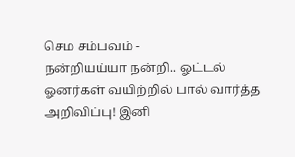செம சம்பவம் -
நன்றியய்யா நன்றி.. ஓட்டல் ஓனர்கள் வயிற்றில் பால் வார்த்த அறிவிப்பு! இனி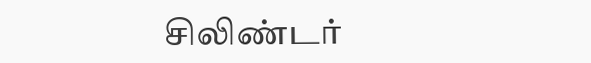சிலிண்டர்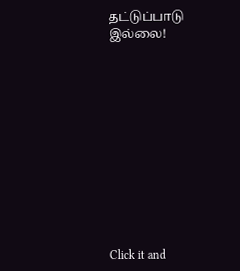தட்டுப்பாடு இல்லை!












Click it and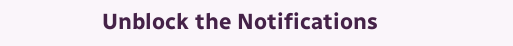Unblock the Notifications